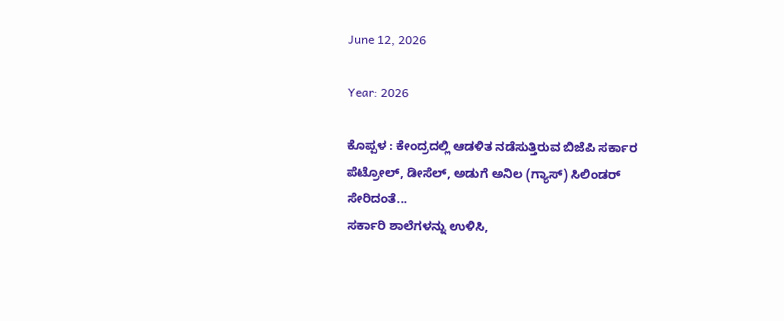June 12, 2026

Year: 2026

ಕೊಪ್ಪಳ : ಕೇಂದ್ರದಲ್ಲಿ ಆಡಳಿತ ನಡೆಸುತ್ತಿರುವ ಬಿಜೆಪಿ ಸರ್ಕಾರ ಪೆಟ್ರೋಲ್, ಡೀಸೆಲ್, ಅಡುಗೆ ಅನಿಲ (ಗ್ಯಾಸ್) ಸಿಲಿಂಡರ್ ಸೇರಿದಂತೆ...
ಸರ್ಕಾರಿ ಶಾಲೆಗಳನ್ನು ಉಳಿಸಿ,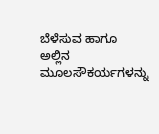ಬೆಳೆಸುವ ಹಾಗೂ ಅಲ್ಲಿನ ಮೂಲಸೌಕರ್ಯಗಳನ್ನು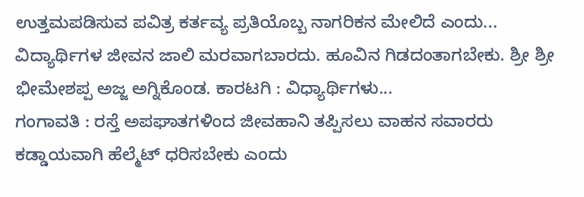ಉತ್ತಮಪಡಿಸುವ ಪವಿತ್ರ ಕರ್ತವ್ಯ ಪ್ರತಿಯೊಬ್ಬ ನಾಗರಿಕನ ಮೇಲಿದೆ ಎಂದು...
ವಿದ್ಯಾರ್ಥಿಗಳ ಜೀವನ ಜಾಲಿ ಮರವಾಗಬಾರದು. ಹೂವಿನ ಗಿಡದಂತಾಗಬೇಕು. ಶ್ರೀ ಶ್ರೀ ಭೀಮೇಶಪ್ಪ ಅಜ್ಜ ಅಗ್ನಿಕೊಂಡ. ಕಾರಟಗಿ : ವಿಧ್ಯಾರ್ಥಿಗಳು...
ಗಂಗಾವತಿ : ರಸ್ತೆ ಅಪಘಾತಗಳಿಂದ ಜೀವಹಾನಿ ತಪ್ಪಿಸಲು ವಾಹನ ಸವಾರರು ಕಡ್ಡಾಯವಾಗಿ ಹೆಲ್ಮೆಟ್ ಧರಿಸಬೇಕು ಎಂದು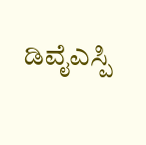ಡಿವೈಎಸ್ಪಿ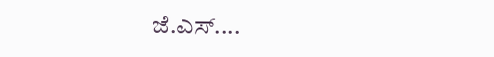ಜೆ.ಎಸ್....